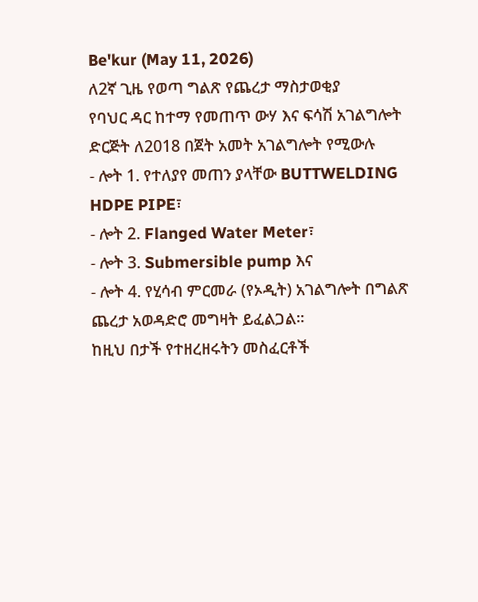Be'kur (May 11, 2026)
ለ2ኛ ጊዜ የወጣ ግልጽ የጨረታ ማስታወቂያ
የባህር ዳር ከተማ የመጠጥ ውሃ እና ፍሳሽ አገልግሎት ድርጅት ለ2018 በጀት አመት አገልግሎት የሚውሉ
- ሎት 1. የተለያየ መጠን ያላቸው BUTTWELDING HDPE PIPE፣
- ሎት 2. Flanged Water Meter፣
- ሎት 3. Submersible pump እና
- ሎት 4. የሂሳብ ምርመራ (የኦዲት) አገልግሎት በግልጽ ጨረታ አወዳድሮ መግዛት ይፈልጋል።
ከዚህ በታች የተዘረዘሩትን መስፈርቶች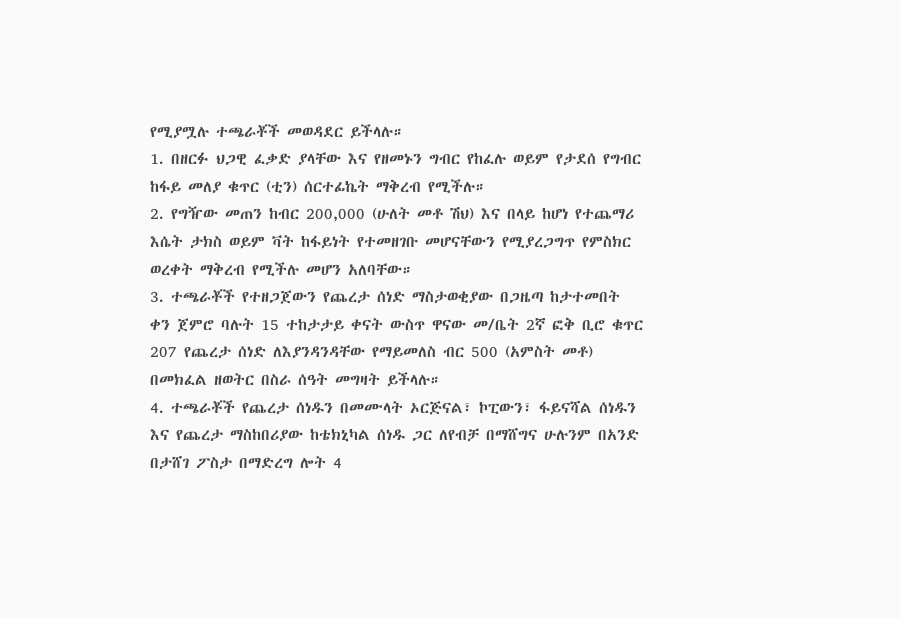የሚያሟሉ ተጫራቾች መወዳደር ይችላሉ።
1. በዘርፉ ህጋዊ ፈቃድ ያላቸው እና የዘመኑን ግብር የከፈሉ ወይም የታደሰ የግብር ከፋይ መለያ ቁጥር (ቲን) ሰርተፊኬት ማቅረብ የሚችሉ።
2. የግዥው መጠን ከብር 200,000 (ሁለት መቶ ሽህ) እና በላይ ከሆነ የተጨማሪ እሴት ታክስ ወይም ቫት ከፋይነት የተመዘገቡ መሆናቸውን የሚያረጋግጥ የምስክር ወረቀት ማቅረብ የሚችሉ መሆን አለባቸው።
3. ተጫራቾች የተዘጋጀውን የጨረታ ሰነድ ማስታወቂያው በጋዜጣ ከታተመበት ቀን ጀምሮ ባሉት 15 ተከታታይ ቀናት ውስጥ ዋናው መ/ቤት 2ኛ ፎቅ ቢሮ ቁጥር 207 የጨረታ ሰነድ ለእያንዳንዳቸው የማይመለስ ብር 500 (አምስት መቶ) በመክፈል ዘወትር በስራ ሰዓት መግዛት ይችላሉ።
4. ተጫራቾች የጨረታ ሰነዱን በመሙላት ኦርጅናል፣ ኮፒውን፣ ፋይናሻል ሰነዱን እና የጨረታ ማስከበሪያው ከቴክኒካል ሰነዱ ጋር ለየብቻ በማሸግና ሁሉንም በአንድ በታሸገ ፖስታ በማድረግ ሎት 4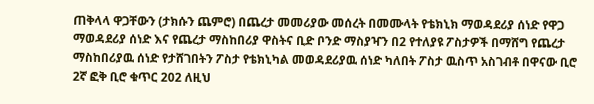ጠቅላላ ዋጋቸውን (ታክሱን ጨምሮ) በጨረታ መመሪያው መሰረት በመሙላት የቴክኒክ ማወዳደሪያ ሰነድ የዋጋ ማወዳደሪያ ሰነድ እና የጨረታ ማስከበሪያ ዋስትና ቢድ ቦንድ ማስያዣን በ2 የተለያዩ ፖስታዎች በማሸግ የጨረታ ማስከበሪያዉ ሰነድ የታሸገበትን ፖስታ የቴክኒካል መወዳደሪያዉ ሰነድ ካለበት ፖስታ ዉስጥ አስገብቶ በዋናው ቢሮ 2ኛ ፎቅ ቢሮ ቁጥር 202 ለዚህ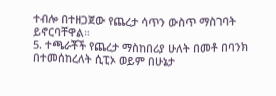ተብሎ በተዘጋጀው የጨረታ ሳጥን ውስጥ ማስገባት ይኖርባቸዋል።
5. ተጫራቾች የጨረታ ማስከበሪያ ሁለት በመቶ በባንክ በተመሰከረለት ሲፒኦ ወይም በሁኔታ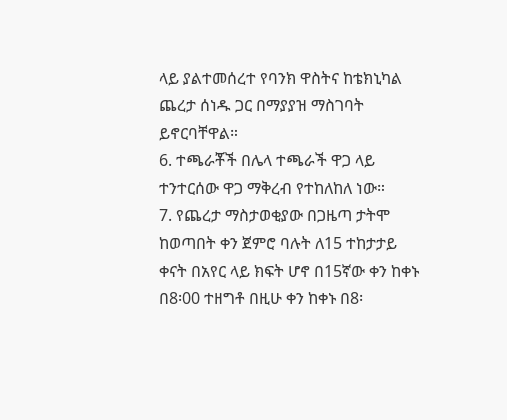ላይ ያልተመሰረተ የባንክ ዋስትና ከቴክኒካል ጨረታ ሰነዱ ጋር በማያያዝ ማስገባት ይኖርባቸዋል።
6. ተጫራቾች በሌላ ተጫራች ዋጋ ላይ ተንተርሰው ዋጋ ማቅረብ የተከለከለ ነው።
7. የጨረታ ማስታወቂያው በጋዜጣ ታትሞ ከወጣበት ቀን ጀምሮ ባሉት ለ15 ተከታታይ ቀናት በአየር ላይ ክፍት ሆኖ በ15ኛው ቀን ከቀኑ በ8፡00 ተዘግቶ በዚሁ ቀን ከቀኑ በ8፡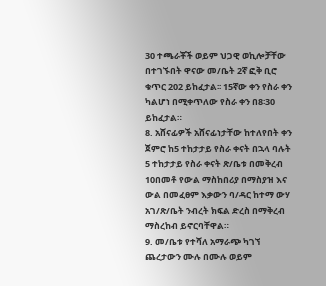30 ተጫራቾች ወይም ህጋዊ ወኪሎቻቸው በተገኙበት ዋናው መ/ቤት 2ኛ ፎቅ ቢሮ ቁጥር 202 ይከፈታል፡፡ 15ኛው ቀን የስራ ቀን ካልሆነ በሚቀጥለው የስራ ቀን በ8፡30 ይከፈታል።
8. አሸናፊዎች አሸናፊነታቸው ከተለየበት ቀን ጀምሮ ከ5 ተከታታይ የስራ ቀናት በኋላ ባሉት 5 ተከታታይ የስራ ቀናት ጽ/ቤቱ በመቅረብ 10በመቶ የውል ማስከበሪያ በማስያዝ እና ውል በመፈፀም እቃውን ባ/ዳር ከተማ ውሃ አገ/ጽ/ቤት ንብረት ክፍል ድረስ በማቅረብ ማስረከብ ይኖርባቸዋል።
9. መ/ቤቱ የተሻለ አማራጭ ካገኘ ጨረታውን ሙሉ በሙሉ ወይም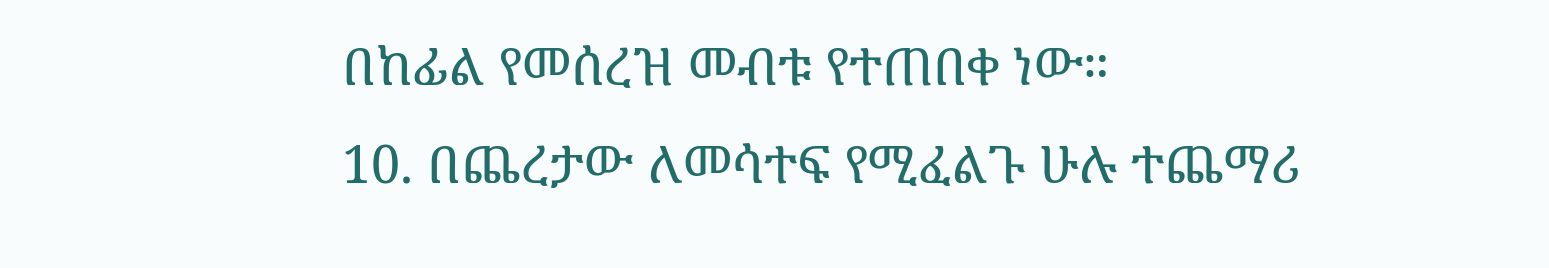በከፊል የመሰረዝ መብቱ የተጠበቀ ነው።
10. በጨረታው ለመሳተፍ የሚፈልጉ ሁሉ ተጨማሪ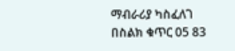ማብራሪያ ካስፈለገ በስልክ ቁጥር 05 83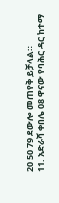20 50 79 ደውሎ መጠየቅ ይቻላል።
11. አድራሻ ቀበሌ 08 ዋናው የባሕር ዳር ከተማ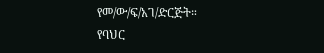የመ/ው/ፍ/አገ/ድርጅት።
የባህር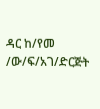ዳር ከ/የመ /ው/ፍ/አገ/ድርጅት